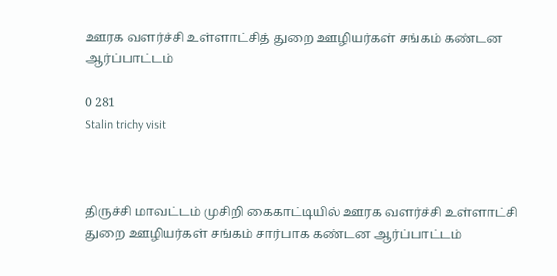ஊரக வளர்ச்சி உள்ளாட்சித் துறை ஊழியர்கள் சங்கம் கண்டன ஆர்ப்பாட்டம்

0 281
Stalin trichy visit



திருச்சி மாவட்டம் முசிறி கைகாட்டியில் ஊரக வளர்ச்சி உள்ளாட்சி துறை ஊழியர்கள் சங்கம் சார்பாக கண்டன ஆர்ப்பாட்டம்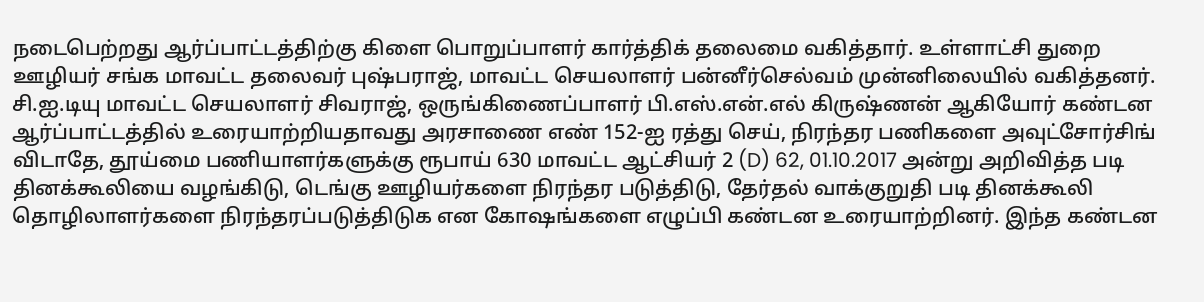நடைபெற்றது ஆர்ப்பாட்டத்திற்கு கிளை பொறுப்பாளர் கார்த்திக் தலைமை வகித்தார். உள்ளாட்சி துறை ஊழியர் சங்க மாவட்ட தலைவர் புஷ்பராஜ், மாவட்ட செயலாளர் பன்னீர்செல்வம் முன்னிலையில் வகித்தனர். சி.ஐ.டியு மாவட்ட செயலாளர் சிவராஜ், ஒருங்கிணைப்பாளர் பி.எஸ்.என்.எல் கிருஷ்ணன் ஆகியோர் கண்டன ஆர்ப்பாட்டத்தில் உரையாற்றியதாவது அரசாணை எண் 152-ஐ ரத்து செய், நிரந்தர பணிகளை அவுட்சோர்சிங் விடாதே, தூய்மை பணியாளர்களுக்கு ரூபாய் 630 மாவட்ட ஆட்சியர் 2 (D) 62, 01.10.2017 அன்று அறிவித்த படி தினக்கூலியை வழங்கிடு, டெங்கு ஊழியர்களை நிரந்தர படுத்திடு, தேர்தல் வாக்குறுதி படி தினக்கூலி தொழிலாளர்களை நிரந்தரப்படுத்திடுக என கோஷங்களை எழுப்பி கண்டன உரையாற்றினர். இந்த கண்டன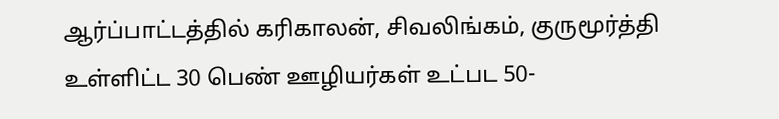ஆர்ப்பாட்டத்தில் கரிகாலன், சிவலிங்கம், குருமூர்த்தி உள்ளிட்ட 30 பெண் ஊழியர்கள் உட்பட 50-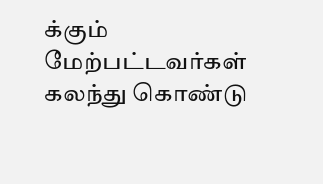க்கும் மேற்பட்டவர்கள் கலந்து கொண்டு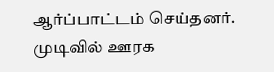ஆர்ப்பாட்டம் செய்தனர். முடிவில் ஊரக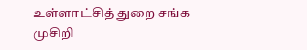உள்ளாட்சித் துறை சங்க முசிறி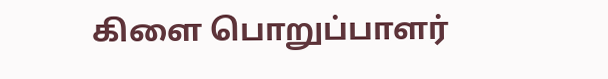கிளை பொறுப்பாளர்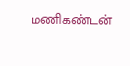மணிகண்டன்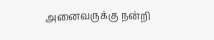அனைவருக்கு நன்றி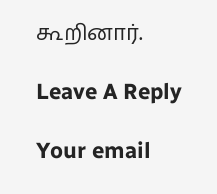கூறினார்.

Leave A Reply

Your email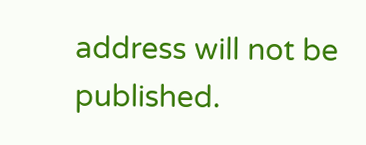address will not be published.